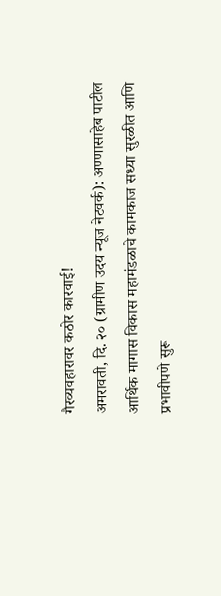गैरव्यवहारावर कठोर कारवाई!
अमरावती, दि. २० (ग्रामीण उदय न्यूज नेटवर्क): अण्णासाहेब पाटील आर्थिक मागास विकास महामंडळाचे कामकाज सध्या सुरळीत आणि प्रभावीपणे सुरू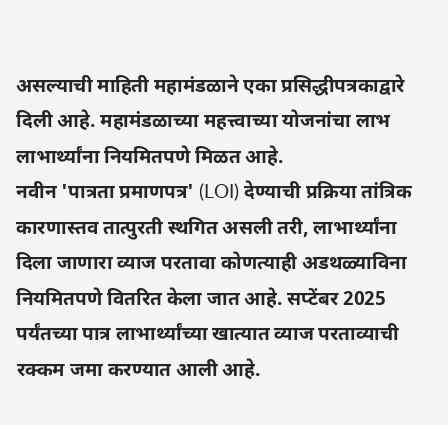असल्याची माहिती महामंडळाने एका प्रसिद्धीपत्रकाद्वारे दिली आहे. महामंडळाच्या महत्त्वाच्या योजनांचा लाभ लाभार्थ्यांना नियमितपणे मिळत आहे.
नवीन 'पात्रता प्रमाणपत्र' (LOI) देण्याची प्रक्रिया तांत्रिक कारणास्तव तात्पुरती स्थगित असली तरी, लाभार्थ्यांना दिला जाणारा व्याज परतावा कोणत्याही अडथळ्याविना नियमितपणे वितरित केला जात आहे. सप्टेंबर 2025 पर्यंतच्या पात्र लाभार्थ्यांच्या खात्यात व्याज परताव्याची रक्कम जमा करण्यात आली आहे.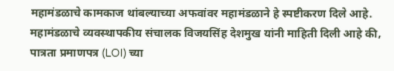महामंडळाचे कामकाज थांबल्याच्या अफवांवर महामंडळाने हे स्पष्टीकरण दिले आहे.
महामंडळाचे व्यवस्थापकीय संचालक विजयसिंह देशमुख यांनी माहिती दिली आहे की, पात्रता प्रमाणपत्र (LOI) च्या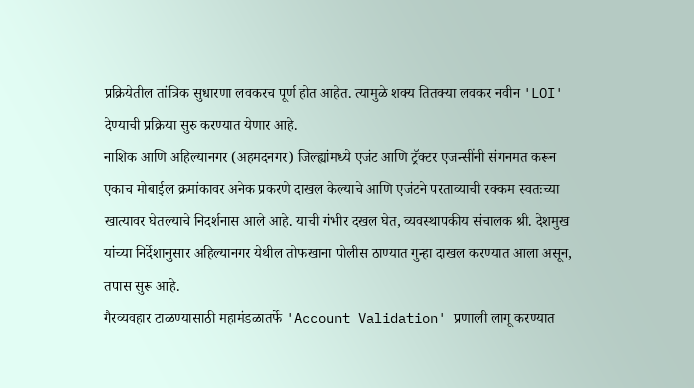प्रक्रियेतील तांत्रिक सुधारणा लवकरच पूर्ण होत आहेत. त्यामुळे शक्य तितक्या लवकर नवीन 'LOI' देण्याची प्रक्रिया सुरु करण्यात येणार आहे.
नाशिक आणि अहिल्यानगर (अहमदनगर) जिल्ह्यांमध्ये एजंट आणि ट्रॅक्टर एजन्सींनी संगनमत करून एकाच मोबाईल क्रमांकावर अनेक प्रकरणे दाखल केल्याचे आणि एजंटने परताव्याची रक्कम स्वतःच्या खात्यावर घेतल्याचे निदर्शनास आले आहे. याची गंभीर दखल घेत, व्यवस्थापकीय संचालक श्री. देशमुख यांच्या निर्देशानुसार अहिल्यानगर येथील तोफखाना पोलीस ठाण्यात गुन्हा दाखल करण्यात आला असून, तपास सुरू आहे.
गैरव्यवहार टाळण्यासाठी महामंडळातर्फे 'Account Validation' प्रणाली लागू करण्यात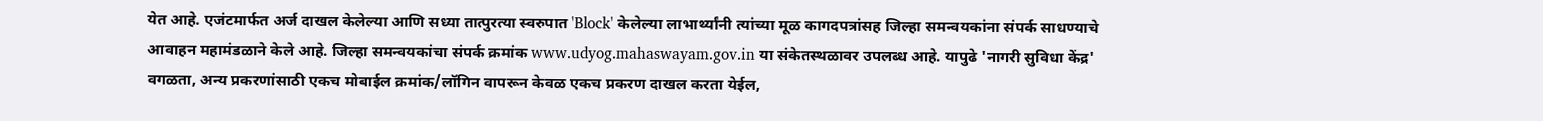येत आहे. एजंटमार्फत अर्ज दाखल केलेल्या आणि सध्या तात्पुरत्या स्वरुपात 'Block' केलेल्या लाभार्थ्यांनी त्यांच्या मूळ कागदपत्रांसह जिल्हा समन्वयकांना संपर्क साधण्याचे आवाहन महामंडळाने केले आहे. जिल्हा समन्वयकांचा संपर्क क्रमांक www.udyog.mahaswayam.gov.in या संकेतस्थळावर उपलब्ध आहे. यापुढे 'नागरी सुविधा केंद्र' वगळता, अन्य प्रकरणांसाठी एकच मोबाईल क्रमांक/लॉगिन वापरून केवळ एकच प्रकरण दाखल करता येईल,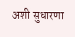अशी सुधारणा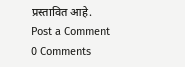प्रस्तावित आहे.
Post a Comment
0 Comments